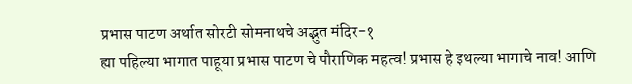प्रभास पाटण अर्थात सोरटी सोमनाथचे अद्भुत मंदिर-१
ह्या पहिल्या भागात पाहूया प्रभास पाटण चे पौराणिक महत्व! प्रभास हे इथल्या भागाचे नाव! आणि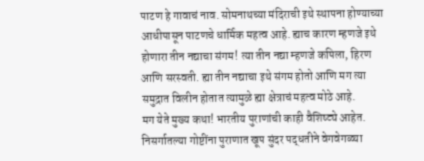पाटण हे गावाचं नाव. सोमनाथच्या मंदिराची इथे स्थापना होण्याच्या आधीपासून पाटणचे धार्मिक महत्व आहे. ह्याच कारण म्हणजे इथे होणारा तीन नद्याचा संगम! त्या तीन नद्या म्हणजे कपिला, हिरण आणि सरस्वती. ह्या तीन नद्याचा इथे संगम होतो आणि मग त्या समुद्रात विलीन होतात त्यामुळे ह्या क्षेत्राचं महत्व मोठे आहे.
मग येते मुख्य कथा! भारतीय पुराणांची काही वैशिष्ट्ये आहेत. निसर्गातल्या गोष्टींना पुराणात खूप सुंदर पद्धतीने वेगवेगळ्या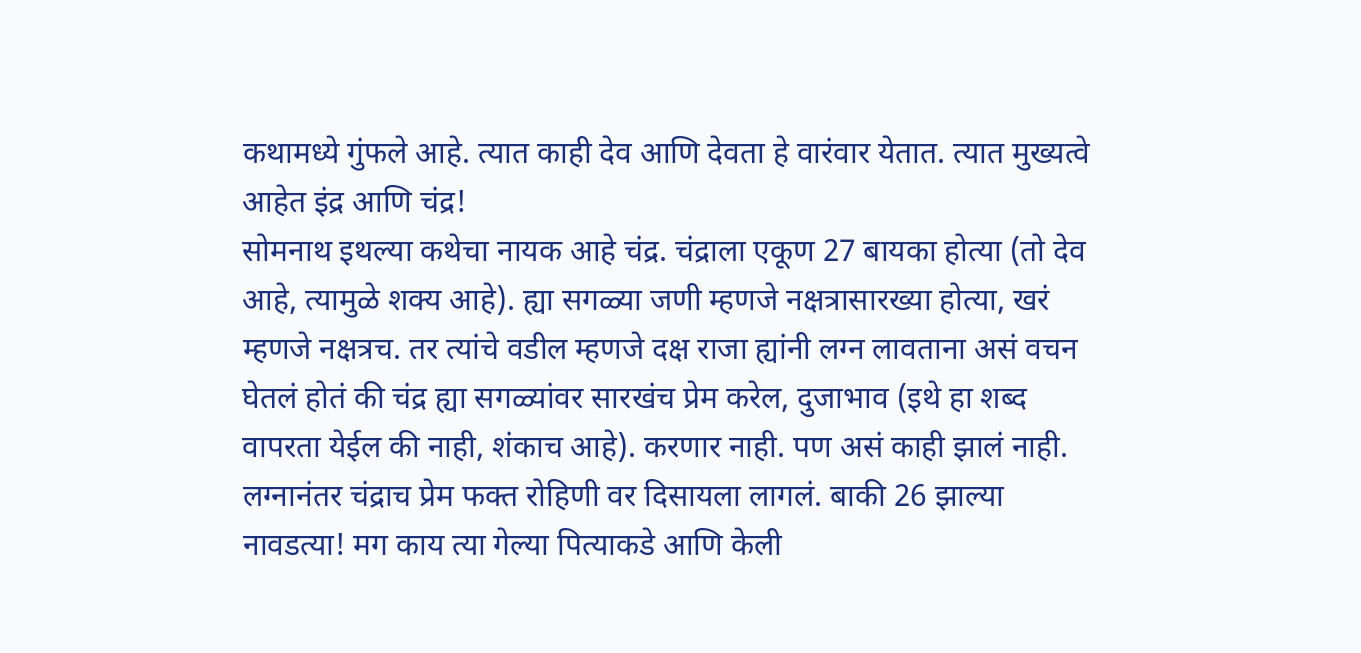कथामध्ये गुंफले आहे. त्यात काही देव आणि देवता हे वारंवार येतात. त्यात मुख्यत्वे आहेत इंद्र आणि चंद्र!
सोमनाथ इथल्या कथेचा नायक आहे चंद्र. चंद्राला एकूण 27 बायका होत्या (तो देव आहे, त्यामुळे शक्य आहे). ह्या सगळ्या जणी म्हणजे नक्षत्रासारख्या होत्या, खरं म्हणजे नक्षत्रच. तर त्यांचे वडील म्हणजे दक्ष राजा ह्यांनी लग्न लावताना असं वचन घेतलं होतं की चंद्र ह्या सगळ्यांवर सारखंच प्रेम करेल, दुजाभाव (इथे हा शब्द वापरता येईल की नाही, शंकाच आहे). करणार नाही. पण असं काही झालं नाही. लग्नानंतर चंद्राच प्रेम फक्त रोहिणी वर दिसायला लागलं. बाकी 26 झाल्या नावडत्या! मग काय त्या गेल्या पित्याकडे आणि केली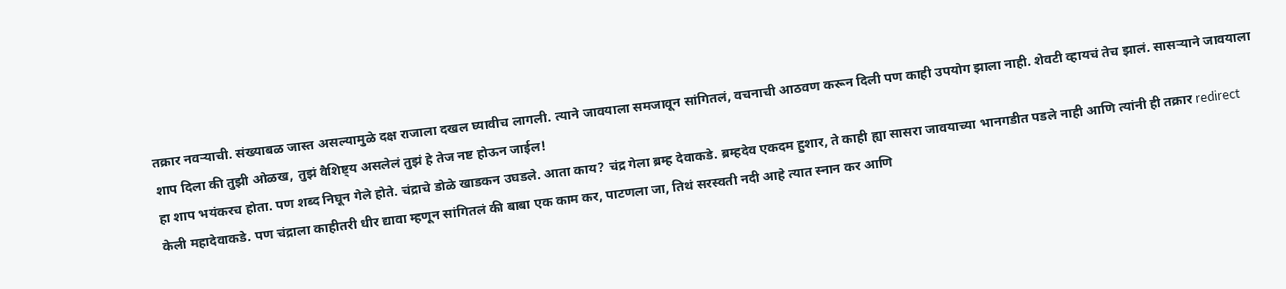तक्रार नवऱ्याची. संख्याबळ जास्त असल्यामुळे दक्ष राजाला दखल घ्यावीच लागली. त्याने जावयाला समजावून सांगितलं, वचनाची आठवण करून दिली पण काही उपयोग झाला नाही. शेवटी व्हायचं तेच झालं. सासऱ्याने जावयाला शाप दिला की तुझी ओळख, तुझं वैशिष्ट्य असलेलं तुझं हे तेज नष्ट होऊन जाईल!
हा शाप भयंकरच होता. पण शब्द निघून गेले होते. चंद्राचे डोळे खाडकन उघडले. आता काय? चंद्र गेला ब्रम्ह देवाकडे. ब्रम्हदेव एकदम हुशार, ते काही ह्या सासरा जावयाच्या भानगडीत पडले नाही आणि त्यांनी ही तक्रार redirect केली महादेवाकडे. पण चंद्राला काहीतरी धीर द्यावा म्हणून सांगितलं की बाबा एक काम कर, पाटणला जा, तिथं सरस्वती नदी आहे त्यात स्नान कर आणि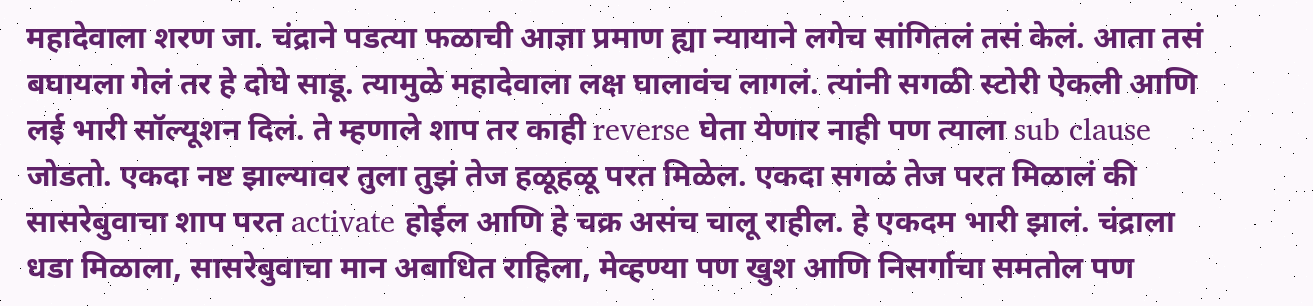महादेवाला शरण जा. चंद्राने पडत्या फळाची आज्ञा प्रमाण ह्या न्यायाने लगेच सांगितलं तसं केलं. आता तसं बघायला गेलं तर हे दोघे साडू. त्यामुळे महादेवाला लक्ष घालावंच लागलं. त्यांनी सगळी स्टोरी ऐकली आणि लई भारी सॉल्यूशन दिलं. ते म्हणाले शाप तर काही reverse घेता येणार नाही पण त्याला sub clause जोडतो. एकदा नष्ट झाल्यावर तुला तुझं तेज हळूहळू परत मिळेल. एकदा सगळं तेज परत मिळालं की सासरेबुवाचा शाप परत activate होईल आणि हे चक्र असंच चालू राहील. हे एकदम भारी झालं. चंद्राला धडा मिळाला, सासरेबुवाचा मान अबाधित राहिला, मेव्हण्या पण खुश आणि निसर्गाचा समतोल पण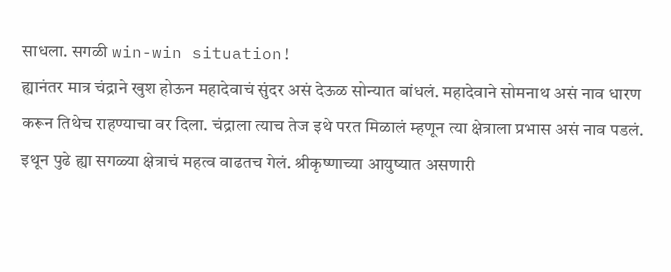साधला. सगळी win-win situation!
ह्यानंतर मात्र चंद्राने खुश होऊन महादेवाचं सुंदर असं देऊळ सोन्यात बांधलं. महादेवाने सोमनाथ असं नाव धारण करून तिथेच राहण्याचा वर दिला. चंद्राला त्याच तेज इथे परत मिळालं म्हणून त्या क्षेत्राला प्रभास असं नाव पडलं.
इथून पुढे ह्या सगळ्या क्षेत्राचं महत्व वाढतच गेलं. श्रीकृष्णाच्या आयुष्यात असणारी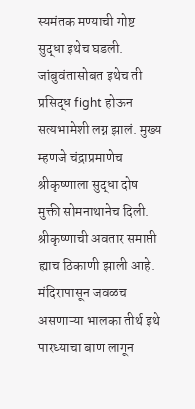स्यमंतक मण्याची गोष्ट सुद्धा इथेच घडली. जांबुवंतासोबत इथेच ती प्रसिद्ध fight होऊन सत्यभामेशी लग्न झालं. मुख्य म्हणजे चंद्राप्रमाणेच श्रीकृष्णाला सुद्धा दोष मुक्ती सोमनाथानेच दिली. श्रीकृष्णाची अवतार समाप्ती ह्याच ठिकाणी झाली आहे. मंदिरापासून जवळच असणाऱ्या भालका तीर्थ इथे पारध्याचा बाण लागून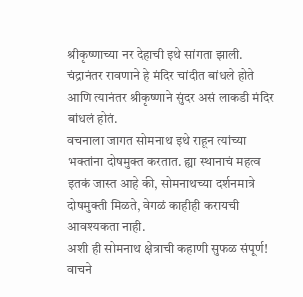श्रीकृष्णाच्या नर देहाची इथे सांगता झाली.
चंद्रानंतर रावणाने हे मंदिर चांदीत बांधले होते आणि त्यानंतर श्रीकृष्णाने सुंदर असं लाकडी मंदिर बांधलं होतं.
वचनाला जागत सोमनाथ इथे राहून त्यांच्या भक्तांना दोषमुक्त करतात. ह्या स्थानाचं महत्व इतकं जास्त आहे की, सोमनाथच्या दर्शनमात्रे दोषमुक्ती मिळते, वेगळं काहीही करायची आवश्यकता नाही.
अशी ही सोमनाथ क्षेत्राची कहाणी सुफळ संपूर्ण!
वाचने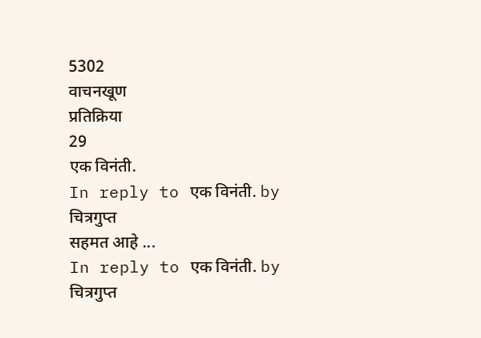5302
वाचनखूण
प्रतिक्रिया
29
एक विनंती.
In reply to एक विनंती. by चित्रगुप्त
सहमत आहे ...
In reply to एक विनंती. by चित्रगुप्त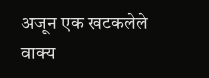अजून एक खटकलेले वाक्य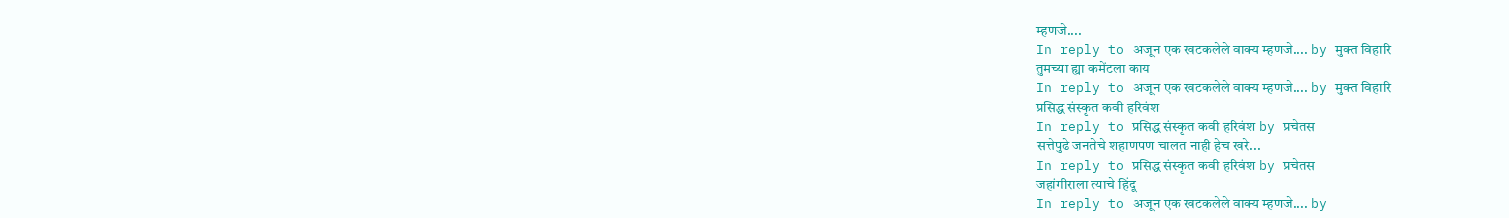म्हणजे....
In reply to अजून एक खटकलेले वाक्य म्हणजे.... by मुक्त विहारि
तुमच्या ह्या कमेंटला काय
In reply to अजून एक खटकलेले वाक्य म्हणजे.... by मुक्त विहारि
प्रसिद्ध संस्कृत कवी हरिवंश
In reply to प्रसिद्ध संस्कृत कवी हरिवंश by प्रचेतस
सत्तेपुढे जनतेचे शहाणपण चालत नाही हेच खरे...
In reply to प्रसिद्ध संस्कृत कवी हरिवंश by प्रचेतस
जहांगीराला त्याचे हिंदू
In reply to अजून एक खटकलेले वाक्य म्हणजे.... by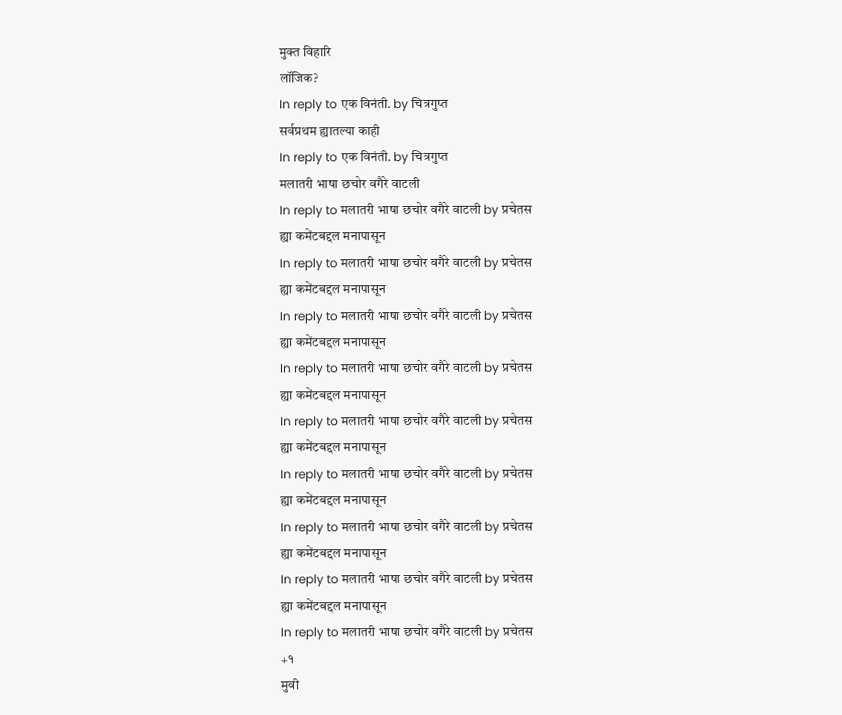मुक्त विहारि
लॉजिक?
In reply to एक विनंती. by चित्रगुप्त
सर्वप्रथम ह्यातल्या काही
In reply to एक विनंती. by चित्रगुप्त
मलातरी भाषा छचोर वगैरे वाटली
In reply to मलातरी भाषा छचोर वगैरे वाटली by प्रचेतस
ह्या कमेंटबद्दल मनापासून
In reply to मलातरी भाषा छचोर वगैरे वाटली by प्रचेतस
ह्या कमेंटबद्दल मनापासून
In reply to मलातरी भाषा छचोर वगैरे वाटली by प्रचेतस
ह्या कमेंटबद्दल मनापासून
In reply to मलातरी भाषा छचोर वगैरे वाटली by प्रचेतस
ह्या कमेंटबद्दल मनापासून
In reply to मलातरी भाषा छचोर वगैरे वाटली by प्रचेतस
ह्या कमेंटबद्दल मनापासून
In reply to मलातरी भाषा छचोर वगैरे वाटली by प्रचेतस
ह्या कमेंटबद्दल मनापासून
In reply to मलातरी भाषा छचोर वगैरे वाटली by प्रचेतस
ह्या कमेंटबद्दल मनापासून
In reply to मलातरी भाषा छचोर वगैरे वाटली by प्रचेतस
ह्या कमेंटबद्दल मनापासून
In reply to मलातरी भाषा छचोर वगैरे वाटली by प्रचेतस
+१
मुवी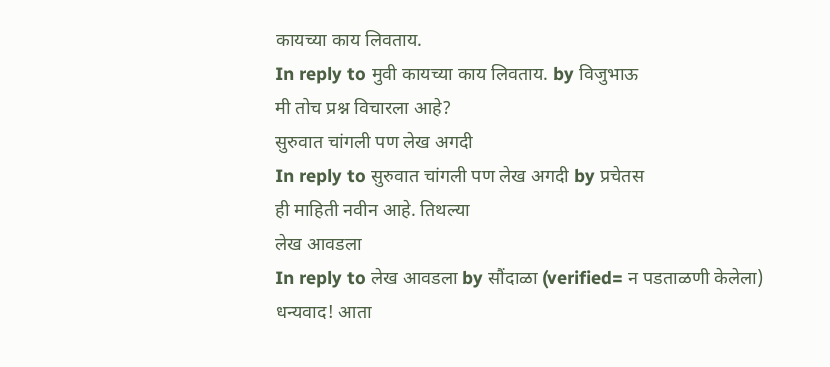कायच्या काय लिवताय.
In reply to मुवी कायच्या काय लिवताय. by विजुभाऊ
मी तोच प्रश्न विचारला आहे?
सुरुवात चांगली पण लेख अगदी
In reply to सुरुवात चांगली पण लेख अगदी by प्रचेतस
ही माहिती नवीन आहे. तिथल्या
लेख आवडला
In reply to लेख आवडला by सौंदाळा (verified= न पडताळणी केलेला)
धन्यवाद! आता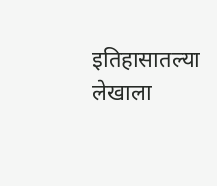इतिहासातल्या
लेखाला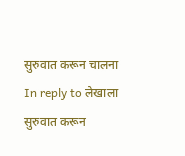सुरुवात करून चालना
In reply to लेखाला सुरुवात करून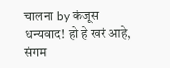चालना by कंजूस
धन्यवाद! हो हे खरं आहे,
संगम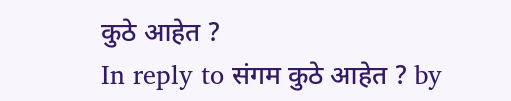कुठे आहेत ?
In reply to संगम कुठे आहेत ? by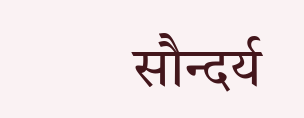सौन्दर्य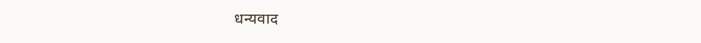धन्यवाद